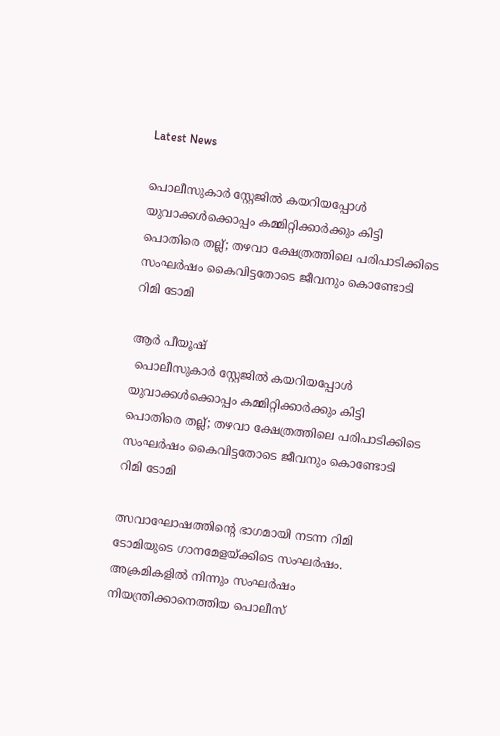Latest News

പൊലീസുകാർ സ്റ്റേജിൽ കയറിയപ്പോൾ യുവാക്കൾക്കൊപ്പം കമ്മിറ്റിക്കാർക്കും കിട്ടി പൊതിരെ തല്ല്; തഴവാ ക്ഷേത്രത്തിലെ പരിപാടിക്കിടെ സംഘർഷം കൈവിട്ടതോടെ ജീവനും കൊണ്ടോടി റിമി ടോമി

ആർ പീയൂഷ്
 പൊലീസുകാർ സ്റ്റേജിൽ കയറിയപ്പോൾ യുവാക്കൾക്കൊപ്പം കമ്മിറ്റിക്കാർക്കും കിട്ടി പൊതിരെ തല്ല്; തഴവാ ക്ഷേത്രത്തിലെ പരിപാടിക്കിടെ സംഘർഷം കൈവിട്ടതോടെ ജീവനും കൊണ്ടോടി റിമി ടോമി

ത്സവാഘോഷത്തിന്റെ ഭാഗമായി നടന്ന റിമി ടോമിയുടെ ഗാനമേളയ്ക്കിടെ സംഘർഷം. അക്രമികളിൽ നിന്നും സംഘർഷം നിയന്ത്രിക്കാനെത്തിയ പൊലീസ്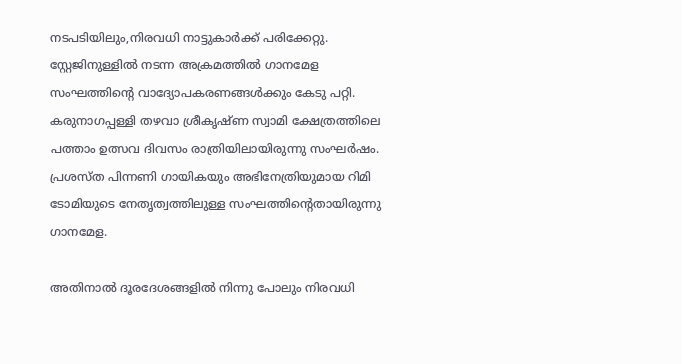നടപടിയിലും,നിരവധി നാട്ടുകാർക്ക് പരിക്കേറ്റു. സ്റ്റേജിനുള്ളിൽ നടന്ന അക്രമത്തിൽ ഗാനമേള സംഘത്തിന്റെ വാദ്യോപകരണങ്ങൾക്കും കേടു പറ്റി. കരുനാഗപ്പള്ളി തഴവാ ശ്രീകൃഷ്ണ സ്വാമി ക്ഷേത്രത്തിലെ പത്താം ഉത്സവ ദിവസം രാത്രിയിലായിരുന്നു സംഘർഷം. പ്രശസ്ത പിന്നണി ഗായികയും അഭിനേത്രിയുമായ റിമി ടോമിയുടെ നേതൃത്വത്തിലുള്ള സംഘത്തിന്റെതായിരുന്നു ഗാനമേള.

അതിനാൽ ദൂരദേശങ്ങളിൽ നിന്നു പോലും നിരവധി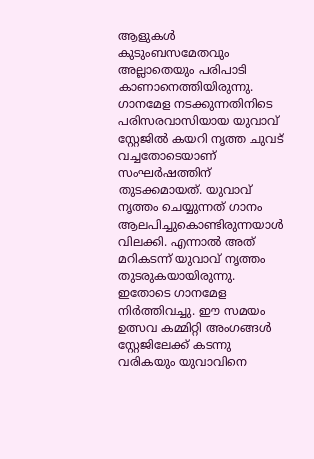ആളുകൾ കുടുംബസമേതവും അല്ലാതെയും പരിപാടി കാണാനെത്തിയിരുന്നു. ഗാനമേള നടക്കുന്നതിനിടെ പരിസരവാസിയായ യുവാവ് സ്റ്റേജിൽ കയറി നൃത്ത ചുവട് വച്ചതോടെയാണ് സംഘർഷത്തിന് തുടക്കമായത്. യുവാവ് നൃത്തം ചെയ്യുന്നത് ഗാനം ആലപിച്ചുകൊണ്ടിരുന്നയാൾ വിലക്കി. എന്നാൽ അത് മറികടന്ന് യുവാവ് നൃത്തം തുടരുകയായിരുന്നു. ഇതോടെ ഗാനമേള നിർത്തിവച്ചു. ഈ സമയം ഉത്സവ കമ്മിറ്റി അംഗങ്ങൾ സ്റ്റേജിലേക്ക് കടന്നു വരികയും യുവാവിനെ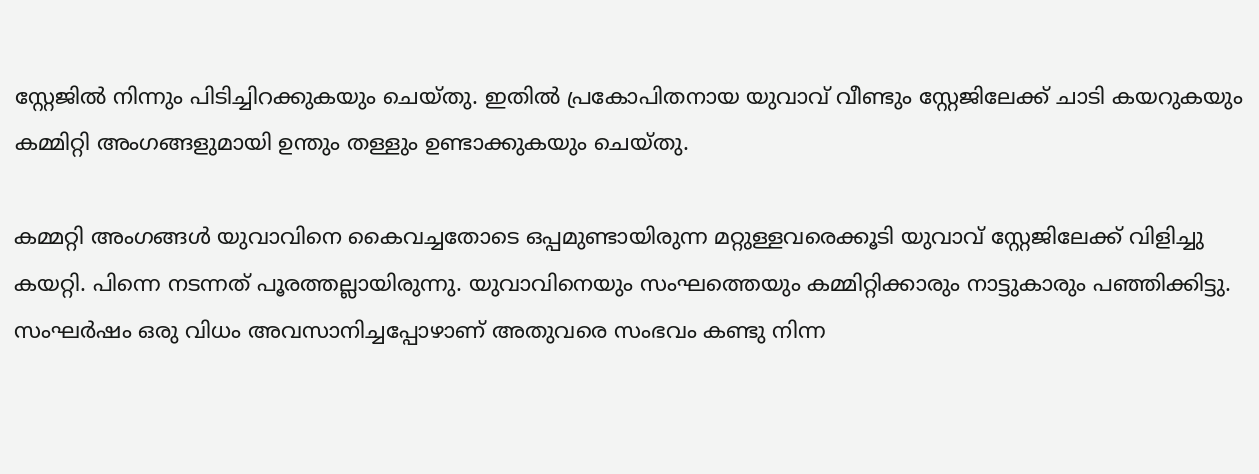സ്റ്റേജിൽ നിന്നും പിടിച്ചിറക്കുകയും ചെയ്തു. ഇതിൽ പ്രകോപിതനായ യുവാവ് വീണ്ടും സ്റ്റേജിലേക്ക് ചാടി കയറുകയും കമ്മിറ്റി അംഗങ്ങളുമായി ഉന്തും തള്ളും ഉണ്ടാക്കുകയും ചെയ്തു.

കമ്മറ്റി അംഗങ്ങൾ യുവാവിനെ കൈവച്ചതോടെ ഒപ്പമുണ്ടായിരുന്ന മറ്റുള്ളവരെക്കൂടി യുവാവ് സ്റ്റേജിലേക്ക് വിളിച്ചു കയറ്റി. പിന്നെ നടന്നത് പൂരത്തല്ലായിരുന്നു. യുവാവിനെയും സംഘത്തെയും കമ്മിറ്റിക്കാരും നാട്ടുകാരും പഞ്ഞിക്കിട്ടു. സംഘർഷം ഒരു വിധം അവസാനിച്ചപ്പോഴാണ് അതുവരെ സംഭവം കണ്ടു നിന്ന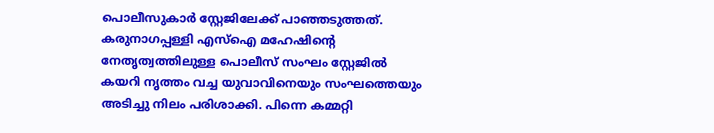പൊലീസുകാർ സ്റ്റേജിലേക്ക് പാഞ്ഞടുത്തത്. കരുനാഗപ്പള്ളി എസ്‌ഐ മഹേഷിന്റെ നേതൃത്വത്തിലുള്ള പൊലീസ് സംഘം സ്റ്റേജിൽ കയറി നൃത്തം വച്ച യുവാവിനെയും സംഘത്തെയും അടിച്ചു നിലം പരിശാക്കി. പിന്നെ കമ്മറ്റി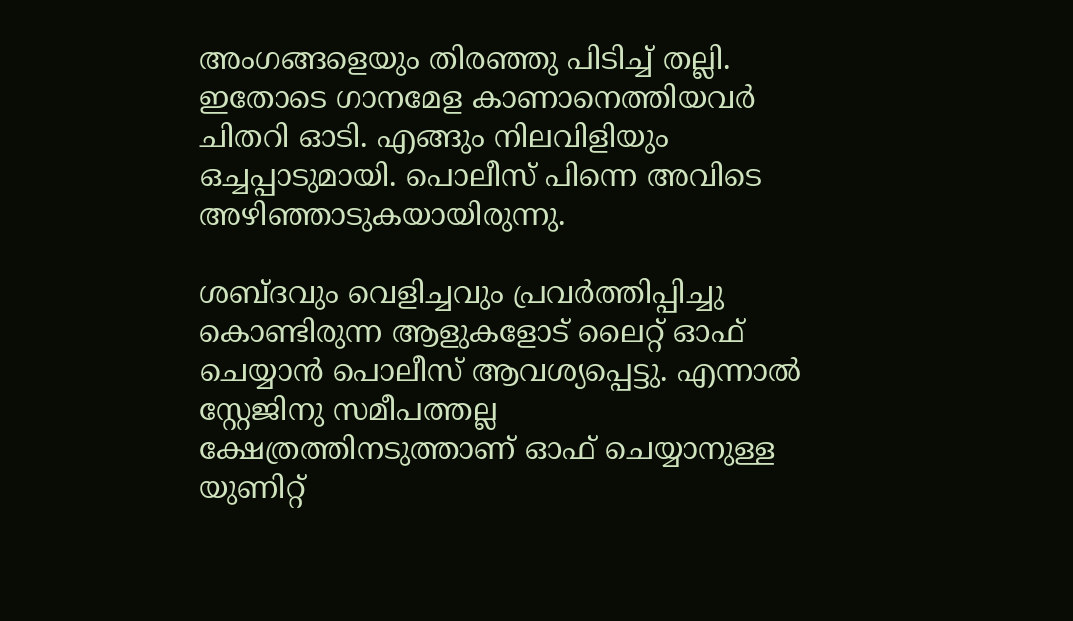അംഗങ്ങളെയും തിരഞ്ഞു പിടിച്ച് തല്ലി. ഇതോടെ ഗാനമേള കാണാനെത്തിയവർ ചിതറി ഓടി. എങ്ങും നിലവിളിയും ഒച്ചപ്പാടുമായി. പൊലീസ് പിന്നെ അവിടെ അഴിഞ്ഞാടുകയായിരുന്നു.

ശബ്ദവും വെളിച്ചവും പ്രവർത്തിപ്പിച്ചു കൊണ്ടിരുന്ന ആളുകളോട് ലൈറ്റ് ഓഫ് ചെയ്യാൻ പൊലീസ് ആവശ്യപ്പെട്ടു. എന്നാൽ സ്റ്റേജിനു സമീപത്തല്ല ക്ഷേത്രത്തിനടുത്താണ് ഓഫ് ചെയ്യാനുള്ള യുണിറ്റ്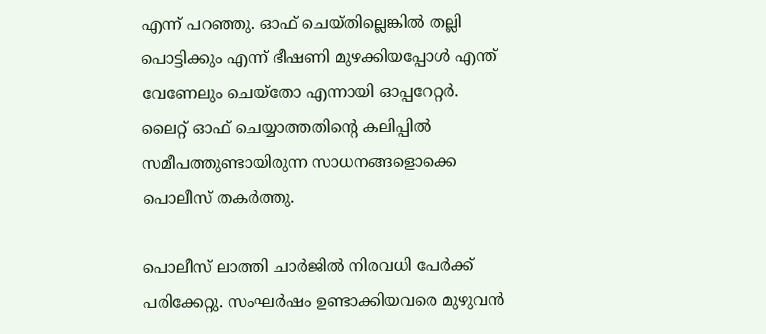എന്ന് പറഞ്ഞു. ഓഫ് ചെയ്തില്ലെങ്കിൽ തല്ലി പൊട്ടിക്കും എന്ന് ഭീഷണി മുഴക്കിയപ്പോൾ എന്ത് വേണേലും ചെയ്‌തോ എന്നായി ഓപ്പറേറ്റർ. ലൈറ്റ് ഓഫ് ചെയ്യാത്തതിന്റെ കലിപ്പിൽ സമീപത്തുണ്ടായിരുന്ന സാധനങ്ങളൊക്കെ പൊലീസ് തകർത്തു.

പൊലീസ് ലാത്തി ചാർജിൽ നിരവധി പേർക്ക് പരിക്കേറ്റു. സംഘർഷം ഉണ്ടാക്കിയവരെ മുഴുവൻ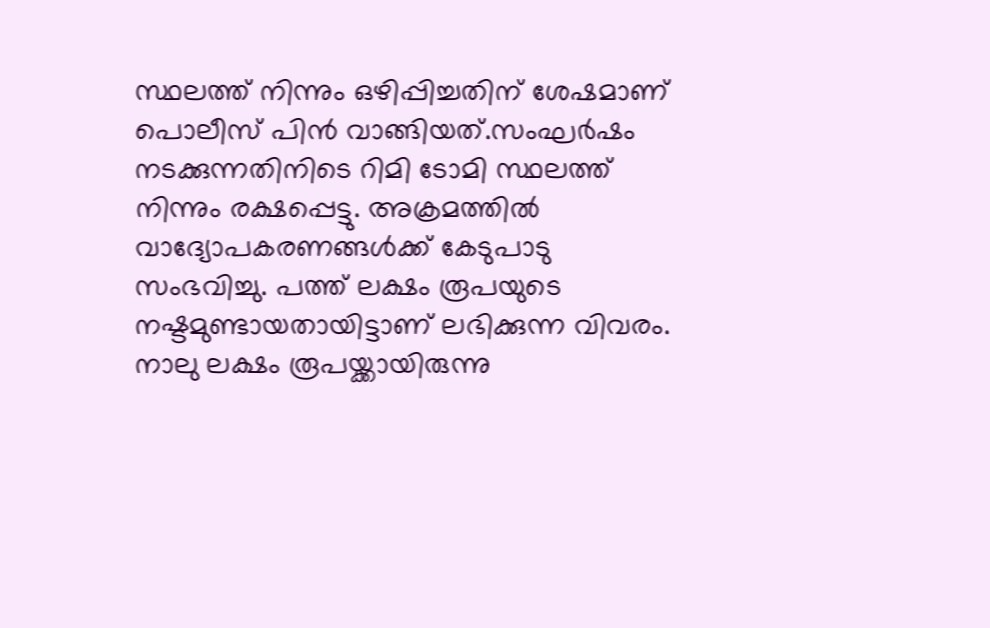സ്ഥലത്ത് നിന്നും ഒഴിപ്പിച്ചതിന് ശേഷമാണ് പൊലീസ് പിൻ വാങ്ങിയത്.സംഘർഷം നടക്കുന്നതിനിടെ റിമി ടോമി സ്ഥലത്ത് നിന്നും രക്ഷപ്പെട്ടു. അക്രമത്തിൽ വാദ്യോപകരണങ്ങൾക്ക് കേടുപാടു സംഭവിച്ചു. പത്ത് ലക്ഷം രൂപയുടെ നഷ്ടമുണ്ടായതായിട്ടാണ് ലഭിക്കുന്ന വിവരം. നാലു ലക്ഷം രൂപയ്ക്കായിരുന്നു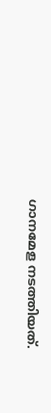ഗാനമേള നടത്തിയത്.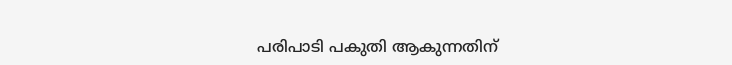പരിപാടി പകുതി ആകുന്നതിന്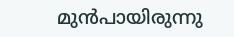മുൻപായിരുന്നു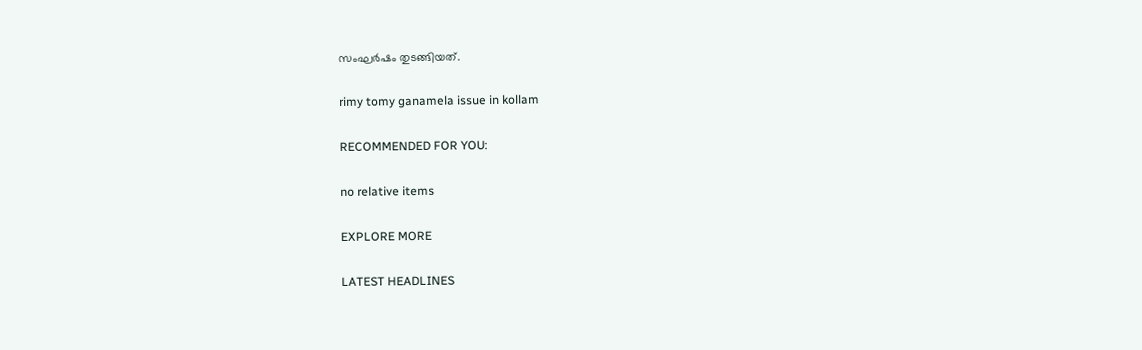സംഘർഷം തുടങ്ങിയത്.

rimy tomy ganamela issue in kollam

RECOMMENDED FOR YOU:

no relative items

EXPLORE MORE

LATEST HEADLINES